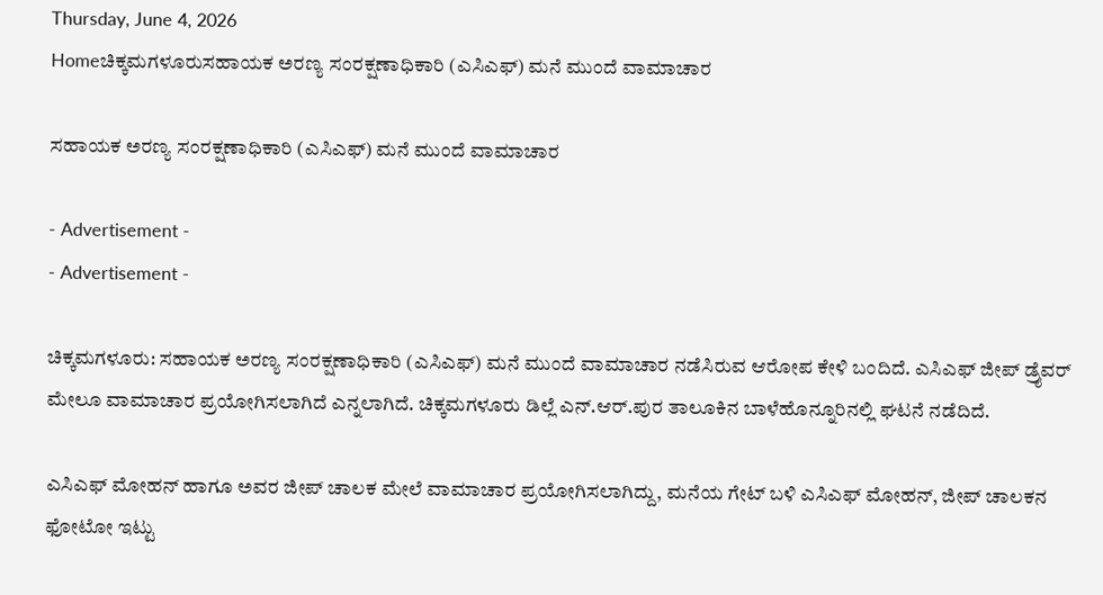Thursday, June 4, 2026
Homeಚಿಕ್ಕಮಗಳೂರುಸಹಾಯಕ ಅರಣ್ಯ ಸಂರಕ್ಷಣಾಧಿಕಾರಿ (ಎಸಿಎಫ್) ಮನೆ ಮುಂದೆ ವಾಮಾಚಾರ

ಸಹಾಯಕ ಅರಣ್ಯ ಸಂರಕ್ಷಣಾಧಿಕಾರಿ (ಎಸಿಎಫ್) ಮನೆ ಮುಂದೆ ವಾಮಾಚಾರ

- Advertisement -
- Advertisement -

ಚಿಕ್ಕಮಗಳೂರು: ಸಹಾಯಕ ಅರಣ್ಯ ಸಂರಕ್ಷಣಾಧಿಕಾರಿ (ಎಸಿಎಫ್) ಮನೆ ಮುಂದೆ ವಾಮಾಚಾರ ನಡೆಸಿರುವ ಆರೋಪ ಕೇಳಿ ಬಂದಿದೆ. ಎಸಿಎಫ್ ಜೀಪ್ ಡ್ರೈವರ್ ಮೇಲೂ ವಾಮಾಚಾರ ಪ್ರಯೋಗಿಸಲಾಗಿದೆ ಎನ್ನಲಾಗಿದೆ. ಚಿಕ್ಕಮಗಳೂರು ಡಿಲ್ಲೆ ಎನ್.ಆರ್.ಪುರ ತಾಲೂಕಿನ ಬಾಳೆಹೊನ್ನೂರಿನಲ್ಲಿ ಘಟನೆ ನಡೆದಿದೆ.

ಎಸಿಎಫ್ ಮೋಹನ್ ಹಾಗೂ ಅವರ ಜೀಪ್ ಚಾಲಕ ಮೇಲೆ ವಾಮಾಚಾರ ಪ್ರಯೋಗಿಸಲಾಗಿದ್ದು, ಮನೆಯ ಗೇಟ್ ಬಳಿ ಎಸಿಎಫ್ ಮೋಹನ್, ಜೀಪ್ ಚಾಲಕನ ಫೋಟೋ ಇಟ್ಟು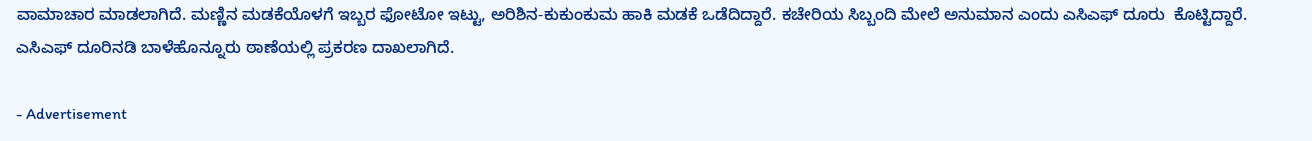ವಾಮಾಚಾರ ಮಾಡಲಾಗಿದೆ. ಮಣ್ಣಿನ ಮಡಕೆಯೊಳಗೆ ಇಬ್ಬರ ಫೋಟೋ ಇಟ್ಟು, ಅರಿಶಿನ-ಕುಕುಂಕುಮ ಹಾಕಿ ಮಡಕೆ ಒಡೆದಿದ್ದಾರೆ. ಕಚೇರಿಯ ಸಿಬ್ಬಂದಿ ಮೇಲೆ ಅನುಮಾನ ಎಂದು ಎಸಿಎಫ್ ದೂರು  ಕೊಟ್ಟಿದ್ದಾರೆ. ಎಸಿಎಫ್ ದೂರಿನಡಿ ಬಾಳೆಹೊನ್ನೂರು ಠಾಣೆಯಲ್ಲಿ ಪ್ರಕರಣ ದಾಖಲಾಗಿದೆ.

- Advertisement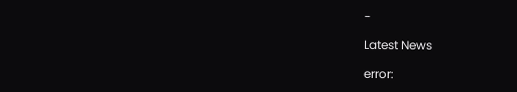-

Latest News

error: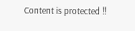Content is protected !!